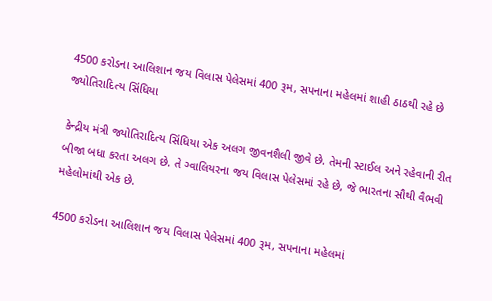4500 કરોડના આલિશાન જય વિલાસ પેલેસમાં 400 રૂમ, સપનાના મહેલમાં શાહી ઠાઠથી રહે છે જ્યોતિરાદિત્ય સિંધિયા

કેન્દ્રીય મંત્રી જ્યોતિરાદિત્ય સિંધિયા એક અલગ જીવનશૈલી જીવે છે. તેમની સ્ટાઈલ અને રહેવાની રીત બીજા બધા કરતા અલગ છે. તે ગ્વાલિયરના જય વિલાસ પેલેસમાં રહે છે, જે ભારતના સૌથી વૈભવી મહેલોમાંથી એક છે.

4500 કરોડના આલિશાન જય વિલાસ પેલેસમાં 400 રૂમ, સપનાના મહેલમાં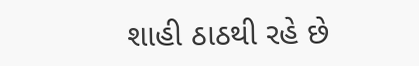શાહી ઠાઠથી રહે છે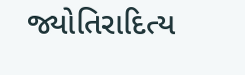જ્યોતિરાદિત્ય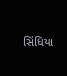સિંધિયા